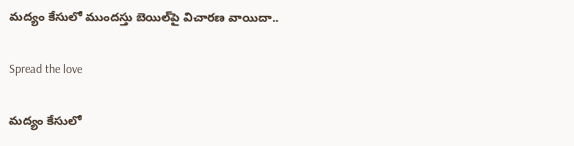మద్యం కేసులో ముందస్తు బెయిల్‌పై విచారణ వాయిదా..

Spread the love

మద్యం కేసులో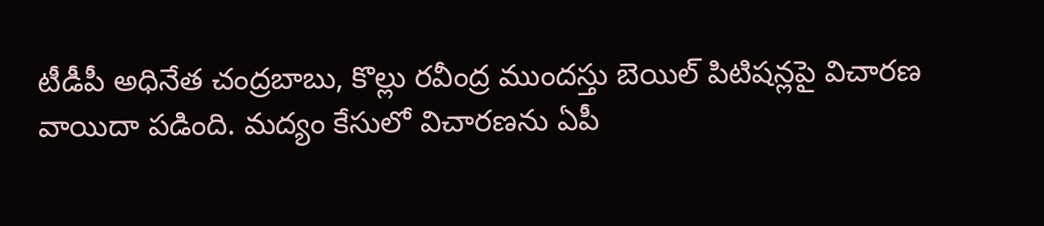టీడీపీ అధినేత చంద్రబాబు, కొల్లు రవీంద్ర ముందస్తు బెయిల్ పిటిషన్లపై విచారణ వాయిదా పడింది. మద్యం కేసులో విచారణను ఏపీ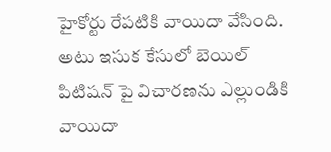హైకోర్టు రేపటికి వాయిదా వేసింది. అటు ఇసుక కేసులో బెయిల్ పిటిషన్ పై విచారణను ఎల్లుండికి వాయిదా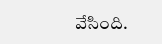వేసింది.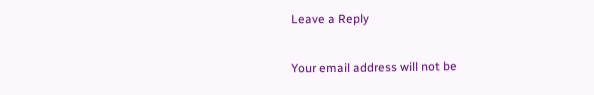Leave a Reply

Your email address will not be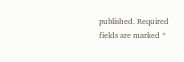published. Required fields are marked *